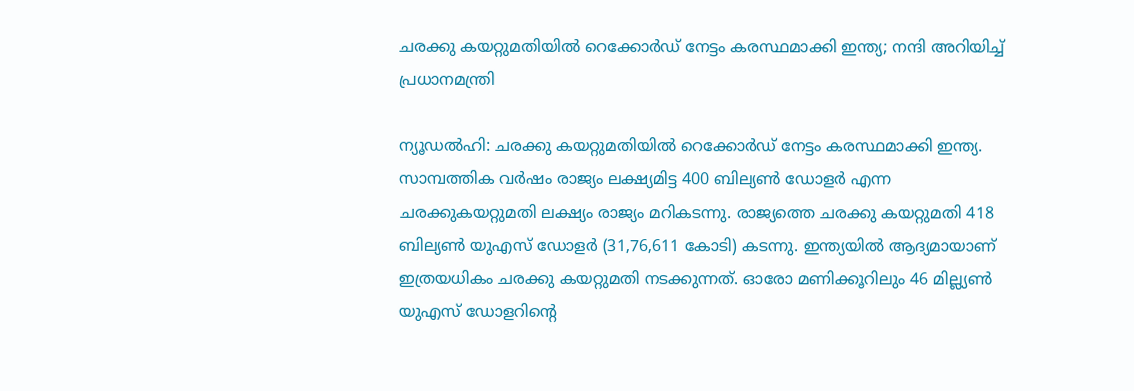ചരക്കു കയറ്റുമതിയിൽ റെക്കോർഡ് നേട്ടം കരസ്ഥമാക്കി ഇന്ത്യ; നന്ദി അറിയിച്ച് പ്രധാനമന്ത്രി

ന്യൂഡൽഹി: ചരക്കു കയറ്റുമതിയിൽ റെക്കോർഡ് നേട്ടം കരസ്ഥമാക്കി ഇന്ത്യ. സാമ്പത്തിക വർഷം രാജ്യം ലക്ഷ്യമിട്ട 400 ബില്യൺ ഡോളർ എന്ന ചരക്കുകയറ്റുമതി ലക്ഷ്യം രാജ്യം മറികടന്നു. രാജ്യത്തെ ചരക്കു കയറ്റുമതി 418 ബില്യൺ യുഎസ് ഡോളർ (31,76,611 കോടി) കടന്നു. ഇന്ത്യയിൽ ആദ്യമായാണ് ഇത്രയധികം ചരക്കു കയറ്റുമതി നടക്കുന്നത്. ഓരോ മണിക്കൂറിലും 46 മില്ല്യൺ യുഎസ് ഡോളറിന്റെ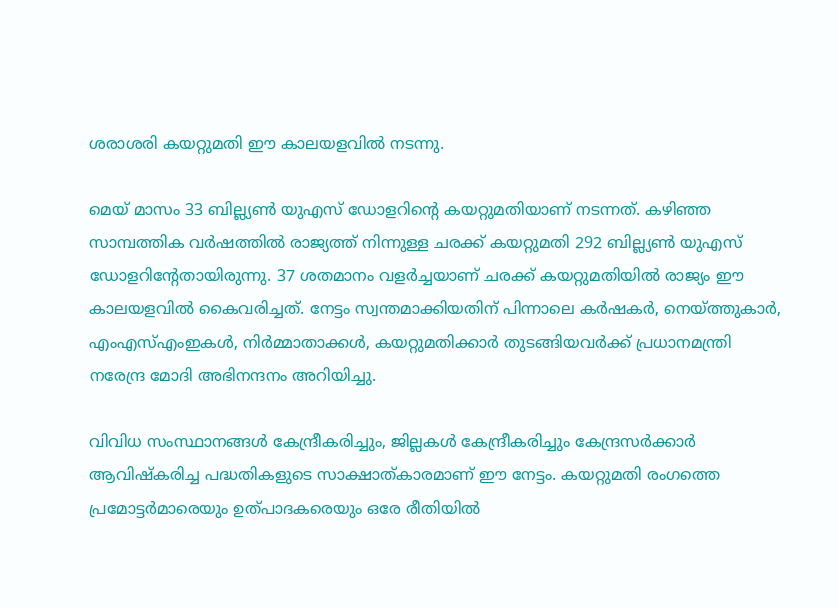ശരാശരി കയറ്റുമതി ഈ കാലയളവിൽ നടന്നു.

മെയ് മാസം 33 ബില്ല്യൺ യുഎസ് ഡോളറിന്റെ കയറ്റുമതിയാണ് നടന്നത്. കഴിഞ്ഞ സാമ്പത്തിക വർഷത്തിൽ രാജ്യത്ത് നിന്നുള്ള ചരക്ക് കയറ്റുമതി 292 ബില്ല്യൺ യുഎസ് ഡോളറിന്റേതായിരുന്നു. 37 ശതമാനം വളർച്ചയാണ് ചരക്ക് കയറ്റുമതിയിൽ രാജ്യം ഈ കാലയളവിൽ കൈവരിച്ചത്. നേട്ടം സ്വന്തമാക്കിയതിന് പിന്നാലെ കർഷകർ, നെയ്ത്തുകാർ, എംഎസ്എംഇകൾ, നിർമ്മാതാക്കൾ, കയറ്റുമതിക്കാർ തുടങ്ങിയവർക്ക് പ്രധാനമന്ത്രി നരേന്ദ്ര മോദി അഭിനന്ദനം അറിയിച്ചു.

വിവിധ സംസ്ഥാനങ്ങൾ കേന്ദ്രീകരിച്ചും, ജില്ലകൾ കേന്ദ്രീകരിച്ചും കേന്ദ്രസർക്കാർ ആവിഷ്‌കരിച്ച പദ്ധതികളുടെ സാക്ഷാത്കാരമാണ് ഈ നേട്ടം. കയറ്റുമതി രംഗത്തെ പ്രമോട്ടർമാരെയും ഉത്പാദകരെയും ഒരേ രീതിയിൽ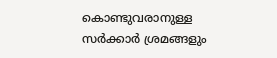കൊണ്ടുവരാനുള്ള സർക്കാർ ശ്രമങ്ങളും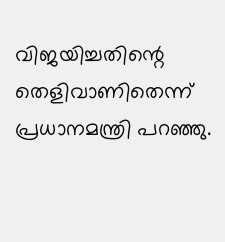വിജയിച്ചതിന്റെ തെളിവാണിതെന്ന് പ്രധാനമന്ത്രി പറഞ്ഞു.